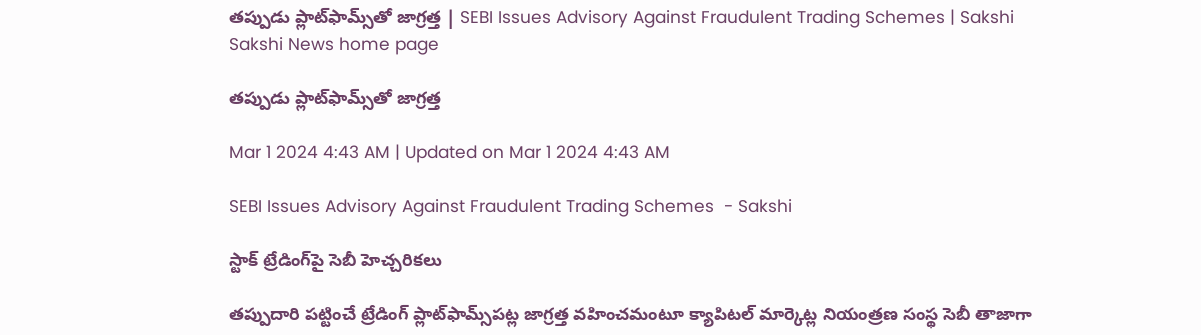తప్పుడు ప్లాట్‌ఫామ్స్‌తో జాగ్రత్త | SEBI Issues Advisory Against Fraudulent Trading Schemes | Sakshi
Sakshi News home page

తప్పుడు ప్లాట్‌ఫామ్స్‌తో జాగ్రత్త

Mar 1 2024 4:43 AM | Updated on Mar 1 2024 4:43 AM

SEBI Issues Advisory Against Fraudulent Trading Schemes  - Sakshi

స్టాక్‌ ట్రేడింగ్‌పై సెబీ హెచ్చరికలు

తప్పుదారి పట్టించే ట్రేడింగ్‌ ప్లాట్‌ఫామ్స్‌పట్ల జాగ్రత్త వహించమంటూ క్యాపిటల్‌ మార్కెట్ల నియంత్రణ సంస్థ సెబీ తాజాగా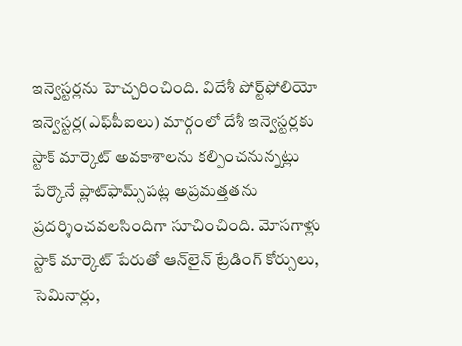ఇన్వెస్టర్లను హెచ్చరించింది. విదేశీ పోర్ట్‌ఫోలియో ఇన్వెస్టర్ల(ఎఫ్‌పీఐలు) మార్గంలో దేశీ ఇన్వెస్టర్లకు స్టాక్‌ మార్కెట్‌ అవకాశాలను కల్పించనున్నట్లు పేర్కొనే ప్లాట్‌ఫామ్స్‌పట్ల అప్రమత్తతను ప్రదర్శించవలసిందిగా సూచించింది. మోసగాళ్లు స్టాక్‌ మార్కెట్‌ పేరుతో ఆన్‌లైన్‌ ట్రేడింగ్‌ కోర్సులు, సెమినార్లు,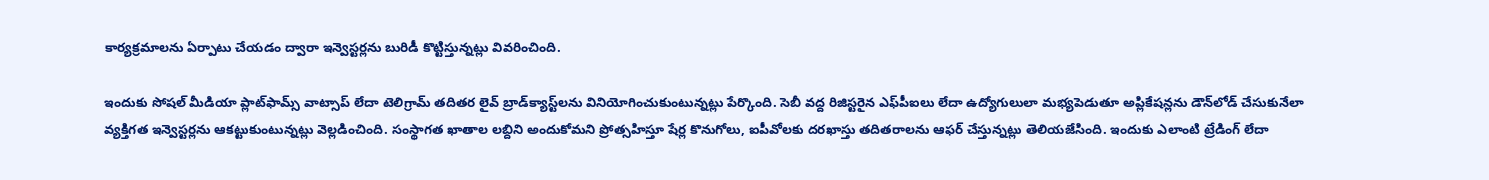కార్యక్రమాలను ఏర్పాటు చేయడం ద్వారా ఇన్వెస్టర్లను బురిడీ కొట్టిస్తున్నట్లు వివరించింది.

ఇందుకు సోషల్‌ మీడియా ప్లాట్‌ఫామ్స్‌ వాట్సాప్‌ లేదా టెలిగ్రామ్‌ తదితర లైవ్‌ బ్రాడ్‌క్యాస్ట్‌లను వినియోగించుకుంటున్నట్లు పేర్కొంది. సెబీ వద్ద రిజిస్టరైన ఎఫ్‌పీఐలు లేదా ఉద్యోగులులా మభ్యపెడుతూ అప్లికేషన్లను డౌన్‌లోడ్‌ చేసుకునేలా వ్యక్తిగత ఇన్వెస్టర్లను ఆకట్టుకుంటున్నట్లు వెల్లడించింది. సంస్థాగత ఖాతాల లబ్దిని అందుకోమని ప్రోత్సహిస్తూ షేర్ల కొనుగోలు, ఐపీవోలకు దరఖాస్తు తదితరాలను ఆఫర్‌ చేస్తున్నట్లు తెలియజేసింది. ఇందుకు ఎలాంటి ట్రేడింగ్‌ లేదా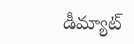డీమ్యాట్‌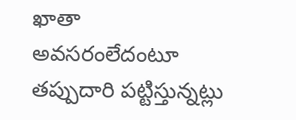ఖాతా అవసరంలేదంటూ తప్పుదారి పట్టిస్తున్నట్లు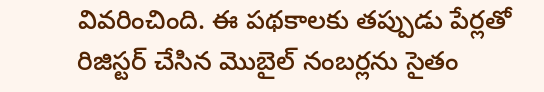వివరించింది. ఈ పథకాలకు తప్పుడు పేర్లతో రిజిస్టర్‌ చేసిన మొబైల్‌ నంబర్లను సైతం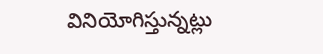వినియోగిస్తున్నట్లు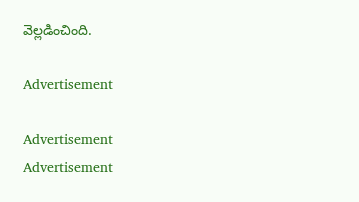వెల్లడించింది.

Advertisement

Advertisement
Advertisement